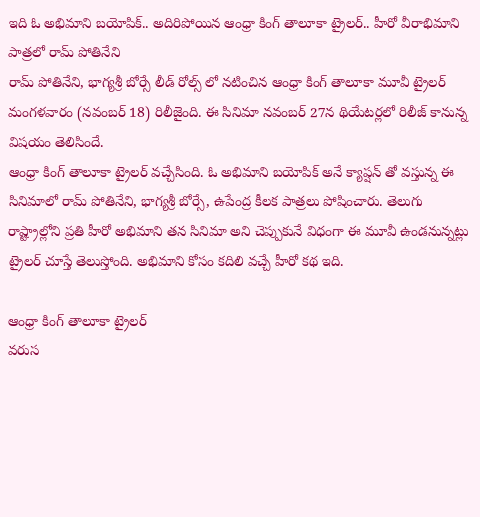ఇది ఓ అభిమాని బయోపిక్.. అదిరిపోయిన ఆంధ్రా కింగ్ తాలూకా ట్రైలర్.. హీరో వీరాభిమాని పాత్రలో రామ్ పోతినేని
రామ్ పోతినేని, భాగ్యశ్రీ బోర్సే లీడ్ రోల్స్ లో నటించిన ఆంధ్రా కింగ్ తాలూకా మూవీ ట్రైలర్ మంగళవారం (నవంబర్ 18) రిలీజైంది. ఈ సినిమా నవంబర్ 27న థియేటర్లలో రిలీజ్ కానున్న విషయం తెలిసిందే.
ఆంధ్రా కింగ్ తాలూకా ట్రైలర్ వచ్చేసింది. ఓ అభిమాని బయోపిక్ అనే క్యాప్షన్ తో వస్తున్న ఈ సినిమాలో రామ్ పోతినేని, భాగ్యశ్రీ బోర్సే, ఉపేంద్ర కీలక పాత్రలు పోషించారు. తెలుగు రాష్ట్రాల్లోని ప్రతి హీరో అభిమాని తన సినిమా అని చెప్పుకునే విధంగా ఈ మూవీ ఉండనున్నట్లు ట్రైలర్ చూస్తే తెలుస్తోంది. అభిమాని కోసం కదిలి వచ్చే హీరో కథ ఇది.

ఆంధ్రా కింగ్ తాలూకా ట్రైలర్
వరుస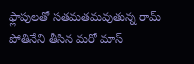ఫ్లాపులతో సతమతమవుతున్న రామ్ పోతినేని తీసిన మరో మాస్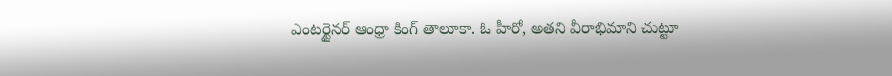ఎంటర్టైనర్ ఆంధ్రా కింగ్ తాలూకా. ఓ హీరో, అతని వీరాభిమాని చుట్టూ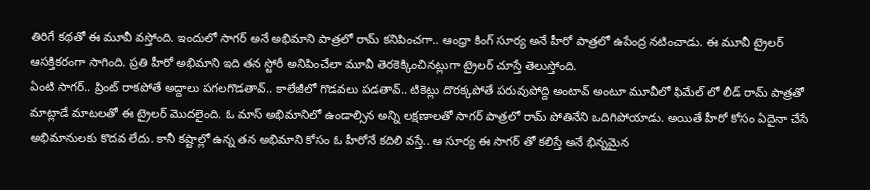తిరిగే కథతో ఈ మూవీ వస్తోంది. ఇందులో సాగర్ అనే అభిమాని పాత్రలో రామ్ కనిపించగా.. ఆంధ్రా కింగ్ సూర్య అనే హీరో పాత్రలో ఉపేంద్ర నటించాడు. ఈ మూవీ ట్రైలర్ ఆసక్తికరంగా సాగింది. ప్రతి హీరో అభిమాని ఇది తన స్టోరీ అనిపించేలా మూవీ తెరకెక్కించినట్లుగా ట్రైలర్ చూస్తే తెలుస్తోంది.
ఏంటి సాగర్.. ప్రింట్ రాకపోతే అద్దాలు పగలగొడతావ్.. కాలేజీలో గొడవలు పడతావ్.. టికెట్లు దొరక్కపోతే పరువుపోద్ది అంటావ్ అంటూ మూవీలో ఫిమేల్ లో లీడ్ రామ్ పాత్రతో మాట్లాడే మాటలతో ఈ ట్రైలర్ మొదలైంది. ఓ మాస్ అభిమానిలో ఉండాల్సిన అన్ని లక్షణాలతో సాగర్ పాత్రలో రామ్ పోతినేని ఒదిగిపోయాడు. అయితే హీరో కోసం ఏదైనా చేసే అభిమానులకు కొదవ లేదు. కానీ కష్టాల్లో ఉన్న తన అభిమాని కోసం ఓ హీరోనే కదిలి వస్తే.. ఆ సూర్య ఈ సాగర్ తో కలిస్తే అనే భిన్నమైన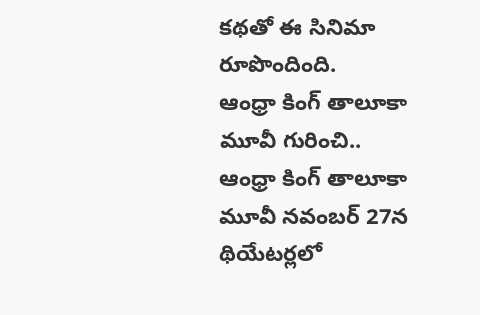కథతో ఈ సినిమా రూపొందింది.
ఆంధ్రా కింగ్ తాలూకా మూవీ గురించి..
ఆంధ్రా కింగ్ తాలూకా మూవీ నవంబర్ 27న థియేటర్లలో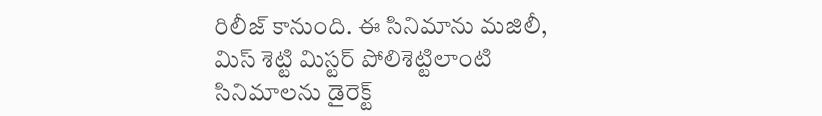రిలీజ్ కానుంది. ఈ సినిమాను మజిలీ, మిస్ శెట్టి మిస్టర్ పోలిశెట్టిలాంటి సినిమాలను డైరెక్ట్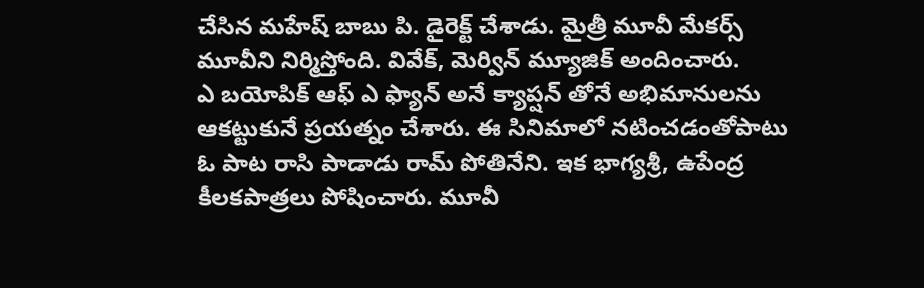చేసిన మహేష్ బాబు పి. డైరెక్ట్ చేశాడు. మైత్రీ మూవీ మేకర్స్ మూవీని నిర్మిస్తోంది. వివేక్, మెర్విన్ మ్యూజిక్ అందించారు.
ఎ బయోపిక్ ఆఫ్ ఎ ఫ్యాన్ అనే క్యాప్షన్ తోనే అభిమానులను ఆకట్టుకునే ప్రయత్నం చేశారు. ఈ సినిమాలో నటించడంతోపాటు ఓ పాట రాసి పాడాడు రామ్ పోతినేని. ఇక భాగ్యశ్రీ, ఉపేంద్ర కీలకపాత్రలు పోషించారు. మూవీ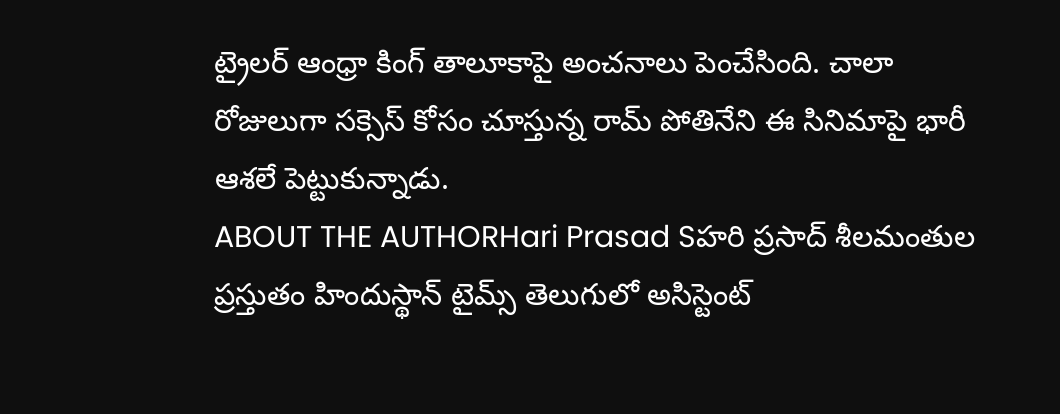ట్రైలర్ ఆంధ్రా కింగ్ తాలూకాపై అంచనాలు పెంచేసింది. చాలా రోజులుగా సక్సెస్ కోసం చూస్తున్న రామ్ పోతినేని ఈ సినిమాపై భారీ ఆశలే పెట్టుకున్నాడు.
ABOUT THE AUTHORHari Prasad Sహరి ప్రసాద్ శీలమంతుల ప్రస్తుతం హిందుస్థాన్ టైమ్స్ తెలుగులో అసిస్టెంట్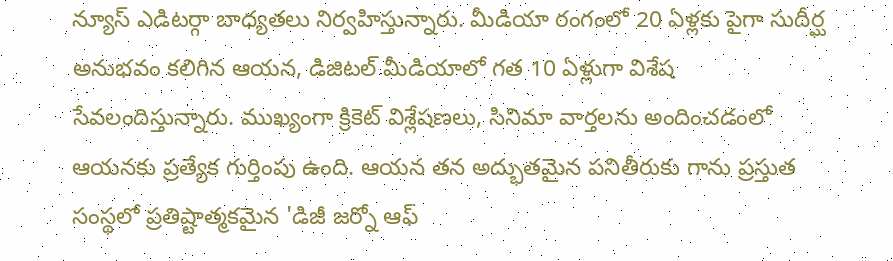న్యూస్ ఎడిటర్గా బాధ్యతలు నిర్వహిస్తున్నారు. మీడియా రంగంలో 20 ఏళ్లకు పైగా సుదీర్ఘ అనుభవం కలిగిన ఆయన, డిజిటల్ మీడియాలో గత 10 ఏళ్లుగా విశేష సేవలందిస్తున్నారు. ముఖ్యంగా క్రికెట్ విశ్లేషణలు, సినిమా వార్తలను అందించడంలో ఆయనకు ప్రత్యేక గుర్తింపు ఉంది. ఆయన తన అద్భుతమైన పనితీరుకు గాను ప్రస్తుత సంస్థలో ప్రతిష్టాత్మకమైన 'డిజీ జర్నో ఆఫ్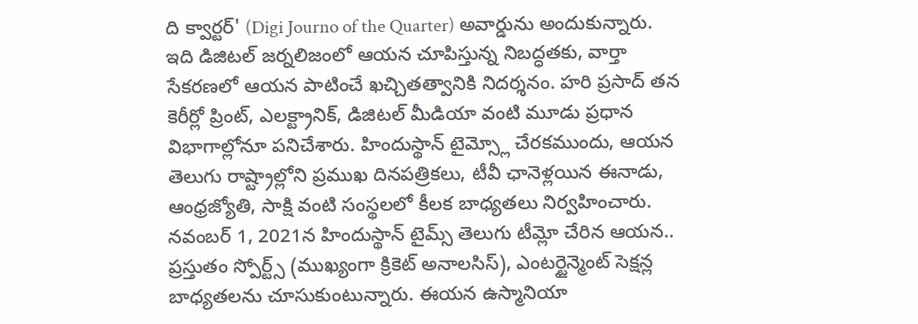ది క్వార్టర్' (Digi Journo of the Quarter) అవార్డును అందుకున్నారు. ఇది డిజిటల్ జర్నలిజంలో ఆయన చూపిస్తున్న నిబద్ధతకు, వార్తా సేకరణలో ఆయన పాటించే ఖచ్చితత్వానికి నిదర్శనం. హరి ప్రసాద్ తన కెరీర్లో ప్రింట్, ఎలక్ట్రానిక్, డిజిటల్ మీడియా వంటి మూడు ప్రధాన విభాగాల్లోనూ పనిచేశారు. హిందుస్థాన్ టైమ్స్లో చేరకముందు, ఆయన తెలుగు రాష్ట్రాల్లోని ప్రముఖ దినపత్రికలు, టీవీ ఛానెళ్లయిన ఈనాడు, ఆంధ్రజ్యోతి, సాక్షి వంటి సంస్థలలో కీలక బాధ్యతలు నిర్వహించారు. నవంబర్ 1, 2021న హిందుస్థాన్ టైమ్స్ తెలుగు టీమ్లో చేరిన ఆయన.. ప్రస్తుతం స్పోర్ట్స్ (ముఖ్యంగా క్రికెట్ అనాలసిస్), ఎంటర్టైన్మెంట్ సెక్షన్ల బాధ్యతలను చూసుకుంటున్నారు. ఈయన ఉస్మానియా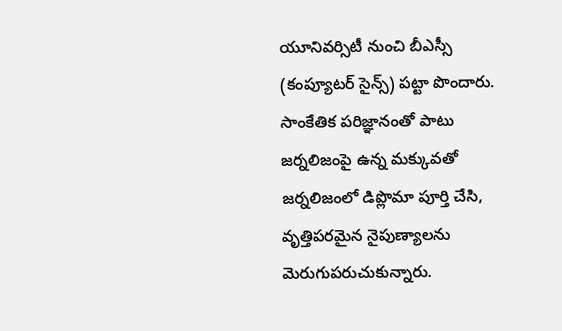యూనివర్సిటీ నుంచి బీఎస్సీ (కంప్యూటర్ సైన్స్) పట్టా పొందారు. సాంకేతిక పరిజ్ఞానంతో పాటు జర్నలిజంపై ఉన్న మక్కువతో జర్నలిజంలో డిప్లొమా పూర్తి చేసి, వృత్తిపరమైన నైపుణ్యాలను మెరుగుపరుచుకున్నారు.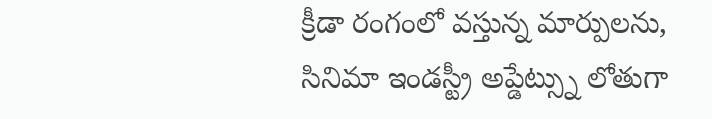క్రీడా రంగంలో వస్తున్న మార్పులను, సినిమా ఇండస్ట్రీ అప్డేట్స్ను లోతుగా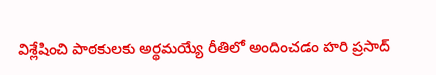విశ్లేషించి పాఠకులకు అర్థమయ్యే రీతిలో అందించడం హరి ప్రసాద్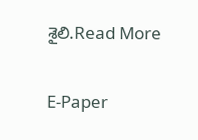శైలి.Read More

E-Paper